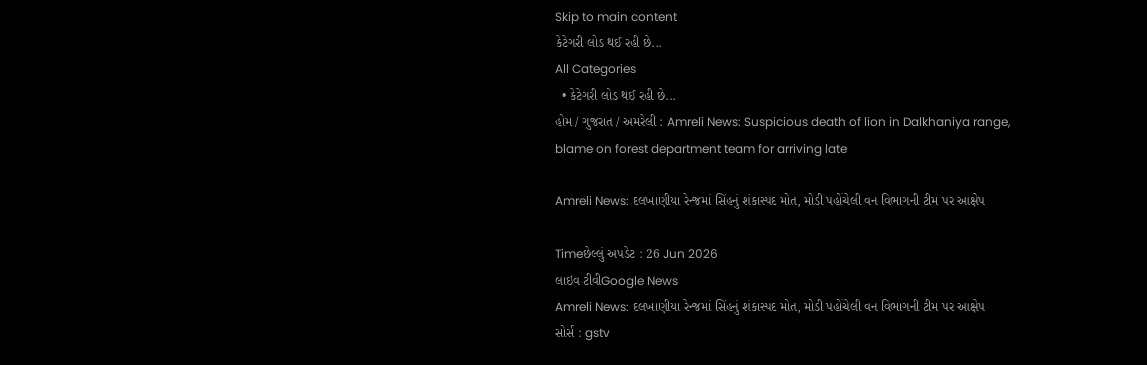Skip to main content
કેટેગરી લોડ થઈ રહી છે...
All Categories
  • કેટેગરી લોડ થઈ રહી છે...
હોમ / ગુજરાત / અમરેલી : Amreli News: Suspicious death of lion in Dalkhaniya range, blame on forest department team for arriving late

Amreli News: દલખાણીયા રેન્જમાં સિંહનું શંકાસ્પદ મોત, મોડી પહોંચેલી વન વિભાગની ટીમ પર આક્ષેપ

Timeછેલ્લું અપડેટ : 26 Jun 2026
લાઇવ ટીવીGoogle News
Amreli News: દલખાણીયા રેન્જમાં સિંહનું શંકાસ્પદ મોત, મોડી પહોંચેલી વન વિભાગની ટીમ પર આક્ષેપ
સોર્સ : gstv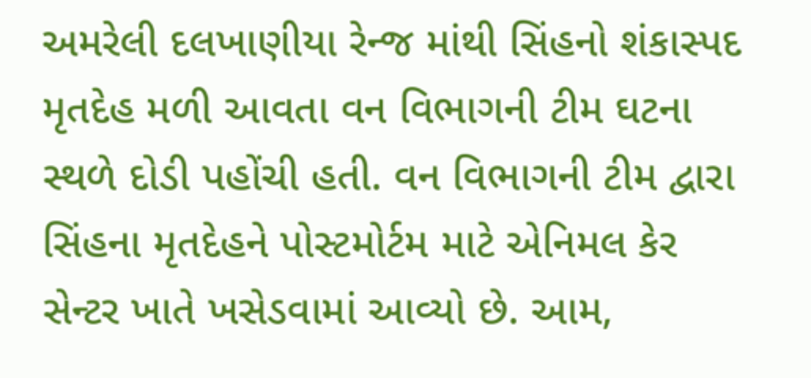અમરેલી દલખાણીયા રેન્જ માંથી સિંહનો શંકાસ્પદ મૃતદેહ મળી આવતા વન વિભાગની ટીમ ઘટના સ્થળે દોડી પહોંચી હતી. વન વિભાગની ટીમ દ્વારા સિંહના મૃતદેહને પોસ્ટમોર્ટમ માટે એનિમલ કેર સેન્ટર ખાતે ખસેડવામાં આવ્યો છે. આમ,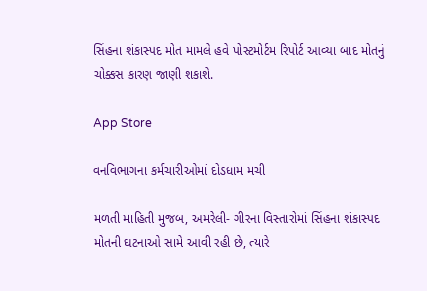સિંહના શંકાસ્પદ મોત મામલે હવે પોસ્ટમોર્ટમ રિપોર્ટ આવ્યા બાદ મોતનું ચોક્કસ કારણ જાણી શકાશે.

App Store

વનવિભાગના કર્મચારીઓમાં દોડધામ મચી

મળતી માહિતી મુજબ, અમરેલી- ગીરના વિસ્તારોમાં સિંહના શંકાસ્પદ મોતની ઘટનાઓ સામે આવી રહી છે, ત્યારે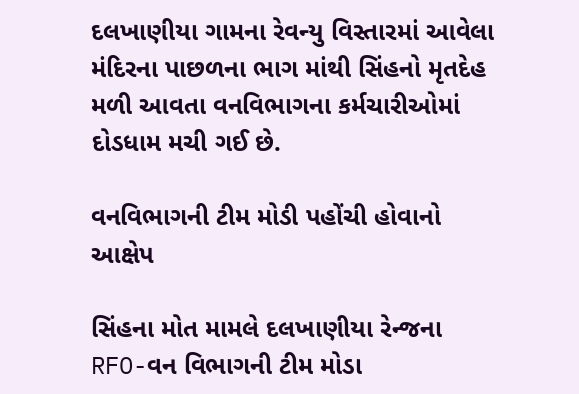દલખાણીયા ગામના રેવન્યુ વિસ્તારમાં આવેલા મંદિરના પાછળના ભાગ માંથી સિંહનો મૃતદેહ મળી આવતા વનવિભાગના કર્મચારીઓમાં દોડધામ મચી ગઈ છે.

વનવિભાગની ટીમ મોડી પહોંચી હોવાનો આક્ષેપ

સિંહના મોત મામલે દલખાણીયા રેન્જના RFO-વન વિભાગની ટીમ મોડા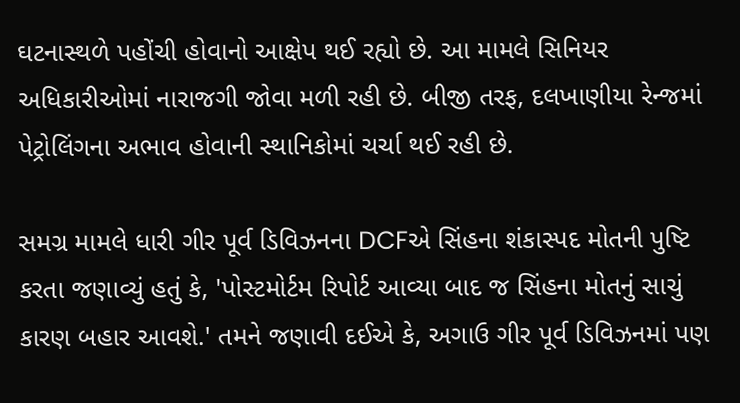ઘટનાસ્થળે પહોંચી હોવાનો આક્ષેપ થઈ રહ્યો છે. આ મામલે સિનિયર અધિકારીઓમાં નારાજગી જોવા મળી રહી છે. બીજી તરફ, દલખાણીયા રેન્જમાં પેટ્રોલિંગના અભાવ હોવાની સ્થાનિકોમાં ચર્ચા થઈ રહી છે.

સમગ્ર મામલે ધારી ગીર પૂર્વ ડિવિઝનના DCFએ સિંહના શંકાસ્પદ મોતની પુષ્ટિ કરતા જણાવ્યું હતું કે, 'પોસ્ટમોર્ટમ રિપોર્ટ આવ્યા બાદ જ સિંહના મોતનું સાચું કારણ બહાર આવશે.' તમને જણાવી દઈએ કે, અગાઉ ગીર પૂર્વ ડિવિઝનમાં પણ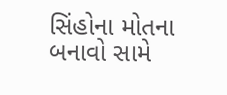સિંહોના મોતના બનાવો સામે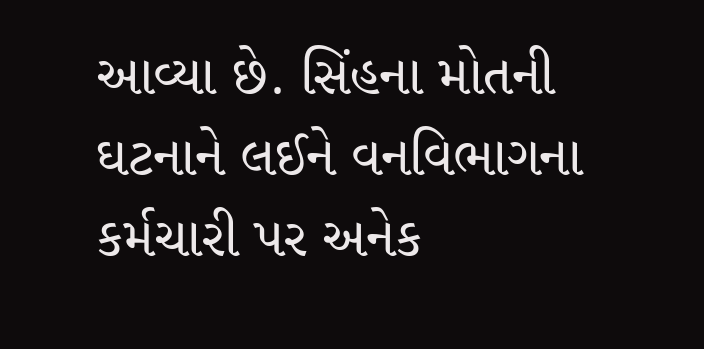આવ્યા છે. સિંહના મોતની ઘટનાને લઈને વનવિભાગના કર્મચારી પર અનેક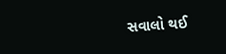સવાલો થઈ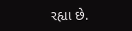રહ્યા છે.